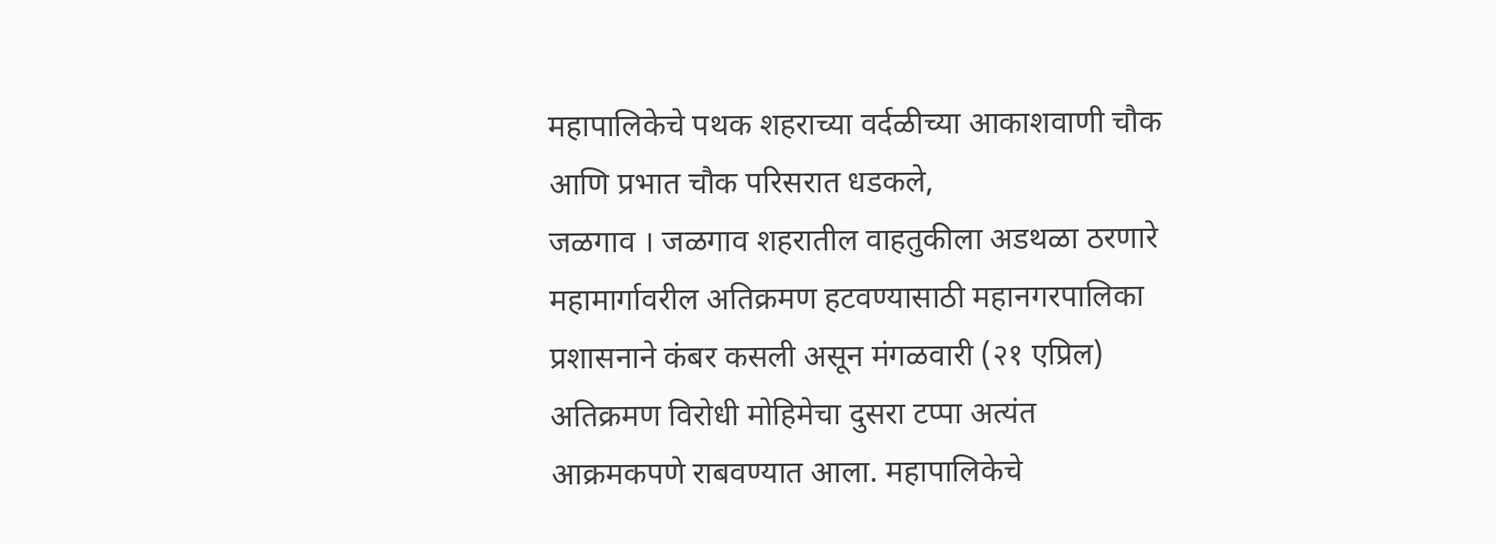महापालिकेचे पथक शहराच्या वर्दळीच्या आकाशवाणी चौक आणि प्रभात चौक परिसरात धडकले,
जळगाव । जळगाव शहरातील वाहतुकीला अडथळा ठरणारे महामार्गावरील अतिक्रमण हटवण्यासाठी महानगरपालिका प्रशासनाने कंबर कसली असून मंगळवारी (२१ एप्रिल) अतिक्रमण विरोधी मोहिमेचा दुसरा टप्पा अत्यंत आक्रमकपणे राबवण्यात आला. महापालिकेचे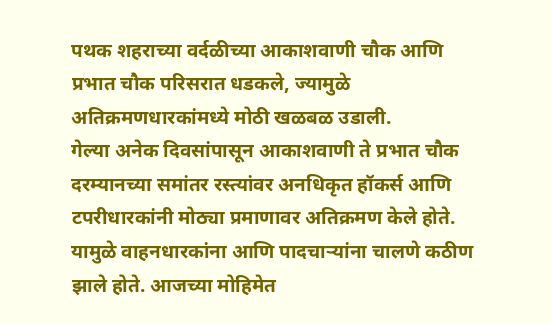पथक शहराच्या वर्दळीच्या आकाशवाणी चौक आणि प्रभात चौक परिसरात धडकले, ज्यामुळे अतिक्रमणधारकांमध्ये मोठी खळबळ उडाली.
गेल्या अनेक दिवसांपासून आकाशवाणी ते प्रभात चौक दरम्यानच्या समांतर रस्त्यांवर अनधिकृत हॉकर्स आणि टपरीधारकांनी मोठ्या प्रमाणावर अतिक्रमण केले होते. यामुळे वाहनधारकांना आणि पादचाऱ्यांना चालणे कठीण झाले होते. आजच्या मोहिमेत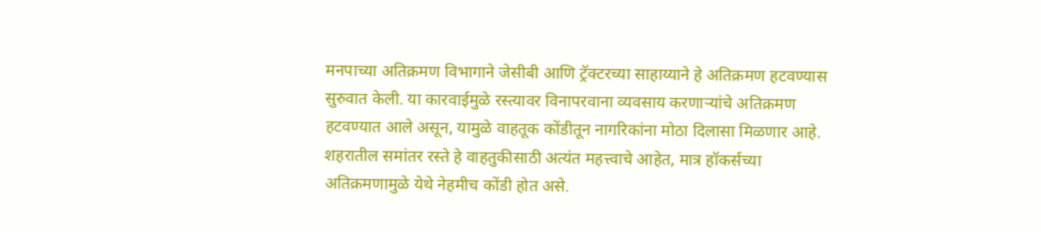मनपाच्या अतिक्रमण विभागाने जेसीबी आणि ट्रॅक्टरच्या साहाय्याने हे अतिक्रमण हटवण्यास सुरुवात केली. या कारवाईमुळे रस्त्यावर विनापरवाना व्यवसाय करणाऱ्यांचे अतिक्रमण हटवण्यात आले असून, यामुळे वाहतूक कोंडीतून नागरिकांना मोठा दिलासा मिळणार आहे.
शहरातील समांतर रस्ते हे वाहतुकीसाठी अत्यंत महत्त्वाचे आहेत, मात्र हॉकर्सच्या अतिक्रमणामुळे येथे नेहमीच कोंडी होत असे.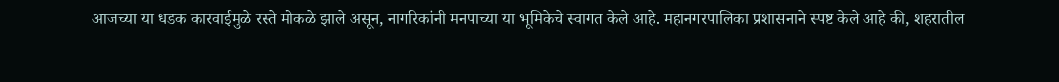आजच्या या धडक कारवाईमुळे रस्ते मोकळे झाले असून, नागरिकांनी मनपाच्या या भूमिकेचे स्वागत केले आहे. महानगरपालिका प्रशासनाने स्पष्ट केले आहे की, शहरातील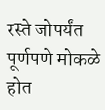रस्ते जोपर्यंत पूर्णपणे मोकळे होत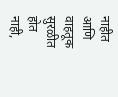नाहीत आणि वाहतूक सुरळीत होत नाही,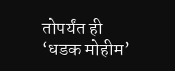तोपर्यंत ही ‘धडक मोहीम’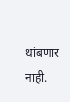थांबणार नाही.